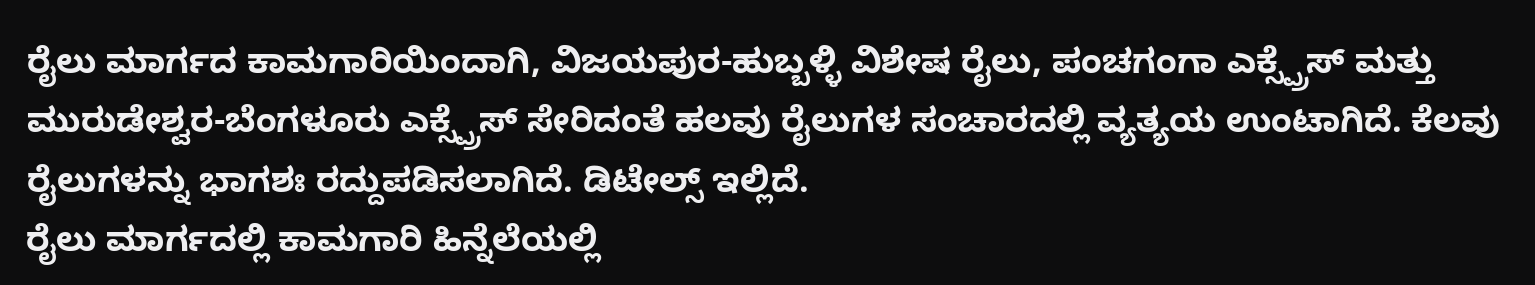ರೈಲು ಮಾರ್ಗದ ಕಾಮಗಾರಿಯಿಂದಾಗಿ, ವಿಜಯಪುರ-ಹುಬ್ಬಳ್ಳಿ ವಿಶೇಷ ರೈಲು, ಪಂಚಗಂಗಾ ಎಕ್ಸ್ಪ್ರೆಸ್ ಮತ್ತು ಮುರುಡೇಶ್ವರ-ಬೆಂಗಳೂರು ಎಕ್ಸ್ಪ್ರೆಸ್ ಸೇರಿದಂತೆ ಹಲವು ರೈಲುಗಳ ಸಂಚಾರದಲ್ಲಿ ವ್ಯತ್ಯಯ ಉಂಟಾಗಿದೆ. ಕೆಲವು ರೈಲುಗಳನ್ನು ಭಾಗಶಃ ರದ್ದುಪಡಿಸಲಾಗಿದೆ. ಡಿಟೇಲ್ಸ್ ಇಲ್ಲಿದೆ.
ರೈಲು ಮಾರ್ಗದಲ್ಲಿ ಕಾಮಗಾರಿ ಹಿನ್ನೆಲೆಯಲ್ಲಿ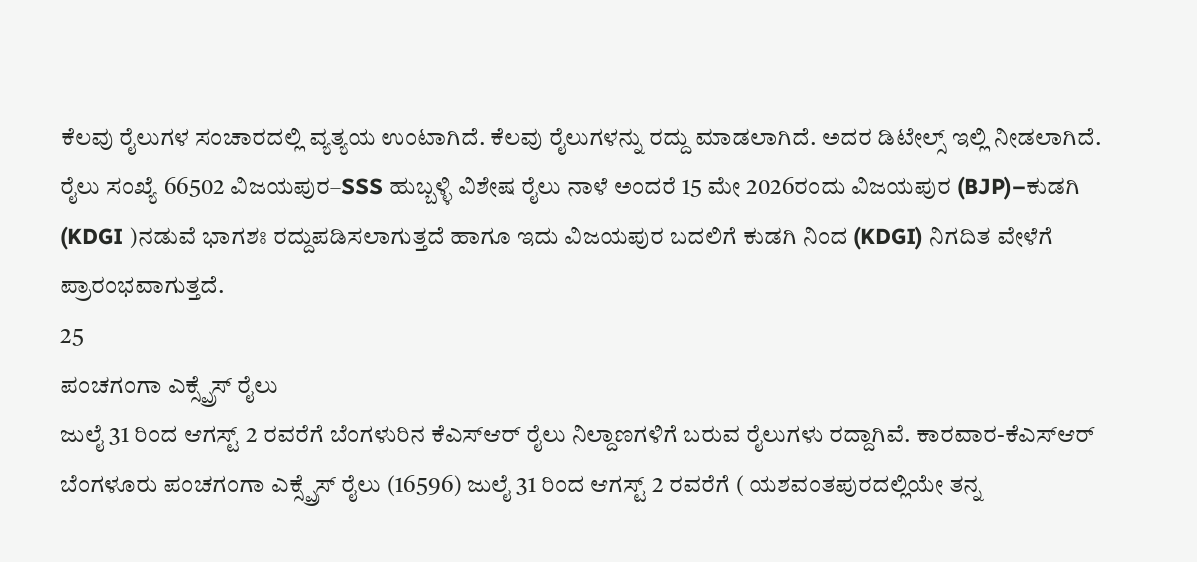ಕೆಲವು ರೈಲುಗಳ ಸಂಚಾರದಲ್ಲಿ ವ್ಯತ್ಯಯ ಉಂಟಾಗಿದೆ. ಕೆಲವು ರೈಲುಗಳನ್ನು ರದ್ದು ಮಾಡಲಾಗಿದೆ. ಅದರ ಡಿಟೇಲ್ಸ್ ಇಲ್ಲಿ ನೀಡಲಾಗಿದೆ. ರೈಲು ಸಂಖ್ಯೆ 66502 ವಿಜಯಪುರ–SSS ಹುಬ್ಬಳ್ಳಿ ವಿಶೇಷ ರೈಲು ನಾಳೆ ಅಂದರೆ 15 ಮೇ 2026ರಂದು ವಿಜಯಪುರ (BJP)–ಕುಡಗಿ (KDGI )ನಡುವೆ ಭಾಗಶಃ ರದ್ದುಪಡಿಸಲಾಗುತ್ತದೆ ಹಾಗೂ ಇದು ವಿಜಯಪುರ ಬದಲಿಗೆ ಕುಡಗಿ ನಿಂದ (KDGI) ನಿಗದಿತ ವೇಳೆಗೆ ಪ್ರಾರಂಭವಾಗುತ್ತದೆ.
25
ಪಂಚಗಂಗಾ ಎಕ್ಸ್ಪ್ರೆಸ್ ರೈಲು
ಜುಲೈ 31 ರಿಂದ ಆಗಸ್ಟ್ 2 ರವರೆಗೆ ಬೆಂಗಳುರಿನ ಕೆಎಸ್ಆರ್ ರೈಲು ನಿಲ್ದಾಣಗಳಿಗೆ ಬರುವ ರೈಲುಗಳು ರದ್ದಾಗಿವೆ. ಕಾರವಾರ-ಕೆಎಸ್ಆರ್ ಬೆಂಗಳೂರು ಪಂಚಗಂಗಾ ಎಕ್ಸ್ಪ್ರೆಸ್ ರೈಲು (16596) ಜುಲೈ 31 ರಿಂದ ಆಗಸ್ಟ್ 2 ರವರೆಗೆ ( ಯಶವಂತಪುರದಲ್ಲಿಯೇ ತನ್ನ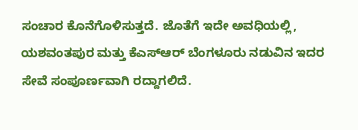ಸಂಚಾರ ಕೊನೆಗೊಳಿಸುತ್ತದೆ. ಜೊತೆಗೆ ಇದೇ ಅವಧಿಯಲ್ಲಿ, ಯಶವಂತಪುರ ಮತ್ತು ಕೆಎಸ್ಆರ್ ಬೆಂಗಳೂರು ನಡುವಿನ ಇದರ ಸೇವೆ ಸಂಪೂರ್ಣವಾಗಿ ರದ್ದಾಗಲಿದೆ.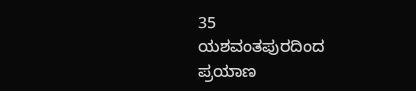35
ಯಶವಂತಪುರದಿಂದ ಪ್ರಯಾಣ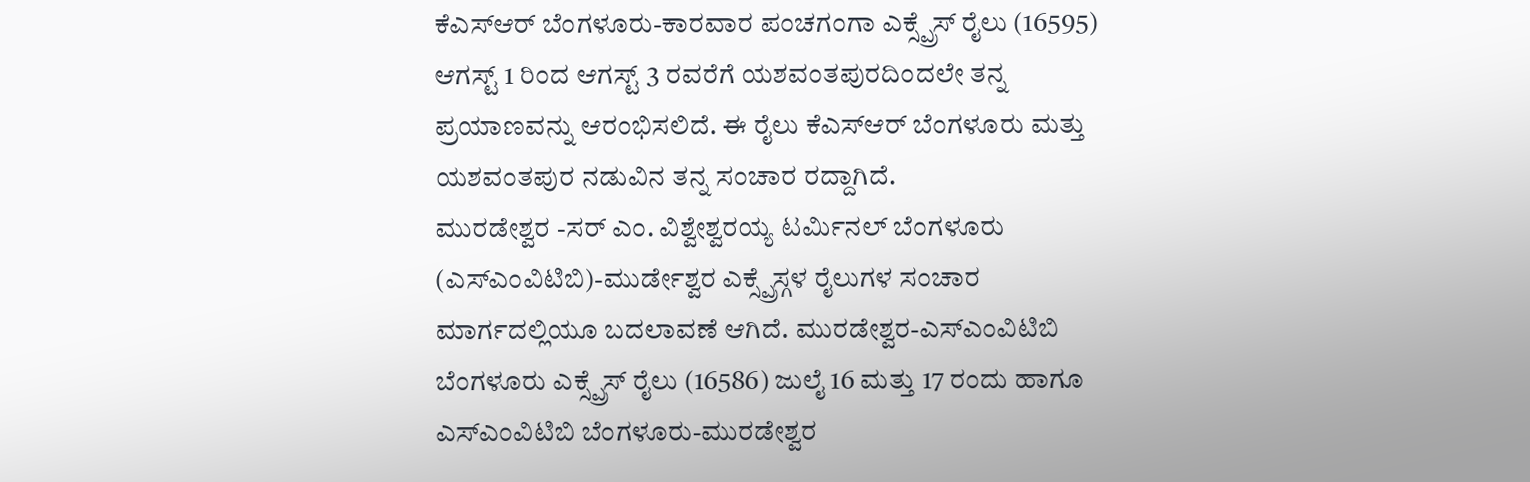ಕೆಎಸ್ಆರ್ ಬೆಂಗಳೂರು-ಕಾರವಾರ ಪಂಚಗಂಗಾ ಎಕ್ಸ್ಪ್ರೆಸ್ ರೈಲು (16595) ಆಗಸ್ಟ್ 1 ರಿಂದ ಆಗಸ್ಟ್ 3 ರವರೆಗೆ ಯಶವಂತಪುರದಿಂದಲೇ ತನ್ನ ಪ್ರಯಾಣವನ್ನು ಆರಂಭಿಸಲಿದೆ. ಈ ರೈಲು ಕೆಎಸ್ಆರ್ ಬೆಂಗಳೂರು ಮತ್ತು ಯಶವಂತಪುರ ನಡುವಿನ ತನ್ನ ಸಂಚಾರ ರದ್ದಾಗಿದೆ.
ಮುರಡೇಶ್ವರ -ಸರ್ ಎಂ. ವಿಶ್ವೇಶ್ವರಯ್ಯ ಟರ್ಮಿನಲ್ ಬೆಂಗಳೂರು (ಎಸ್ಎಂವಿಟಿಬಿ)-ಮುರ್ಡೇಶ್ವರ ಎಕ್ಸ್ಪ್ರೆಸ್ಗಳ ರೈಲುಗಳ ಸಂಚಾರ ಮಾರ್ಗದಲ್ಲಿಯೂ ಬದಲಾವಣೆ ಆಗಿದೆ. ಮುರಡೇಶ್ವರ-ಎಸ್ಎಂವಿಟಿಬಿ ಬೆಂಗಳೂರು ಎಕ್ಸ್ಪ್ರೆಸ್ ರೈಲು (16586) ಜುಲೈ 16 ಮತ್ತು 17 ರಂದು ಹಾಗೂ ಎಸ್ಎಂವಿಟಿಬಿ ಬೆಂಗಳೂರು-ಮುರಡೇಶ್ವರ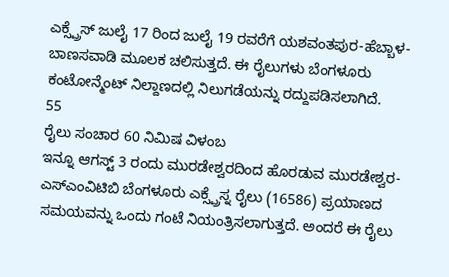ಎಕ್ಸ್ಪ್ರೆಸ್ ಜುಲೈ 17 ರಿಂದ ಜುಲೈ 19 ರವರೆಗೆ ಯಶವಂತಪುರ-ಹೆಬ್ಬಾಳ-ಬಾಣಸವಾಡಿ ಮೂಲಕ ಚಲಿಸುತ್ತದೆ. ಈ ರೈಲುಗಳು ಬೆಂಗಳೂರು ಕಂಟೋನ್ಮೆಂಟ್ ನಿಲ್ದಾಣದಲ್ಲಿ ನಿಲುಗಡೆಯನ್ನು ರದ್ದುಪಡಿಸಲಾಗಿದೆ.
55
ರೈಲು ಸಂಚಾರ 60 ನಿಮಿಷ ವಿಳಂಬ
ಇನ್ನೂ ಆಗಸ್ಟ್ 3 ರಂದು ಮುರಡೇಶ್ವರದಿಂದ ಹೊರಡುವ ಮುರಡೇಶ್ವರ-ಎಸ್ಎಂವಿಟಿಬಿ ಬೆಂಗಳೂರು ಎಕ್ಸ್ಪ್ರೆಸ್ನ ರೈಲು (16586) ಪ್ರಯಾಣದ ಸಮಯವನ್ನು ಒಂದು ಗಂಟೆ ನಿಯಂತ್ರಿಸಲಾಗುತ್ತದೆ. ಅಂದರೆ ಈ ರೈಲು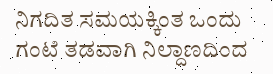ನಿಗದಿತ ಸಮಯಕ್ಕಿಂತ ಒಂದು ಗಂಟೆ ತಡವಾಗಿ ನಿಲ್ದಾಣದಿಂದ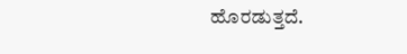ಹೊರಡುತ್ತದೆ.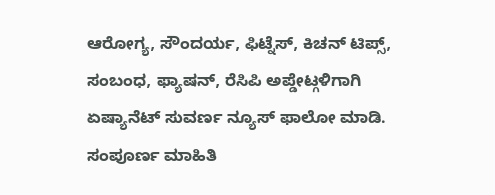ಆರೋಗ್ಯ, ಸೌಂದರ್ಯ, ಫಿಟ್ನೆಸ್, ಕಿಚನ್ ಟಿಪ್ಸ್, ಸಂಬಂಧ, ಫ್ಯಾಷನ್, ರೆಸಿಪಿ ಅಪ್ಡೇಟ್ಗಳಿಗಾಗಿ ಏಷ್ಯಾನೆಟ್ ಸುವರ್ಣ ನ್ಯೂಸ್ ಫಾಲೋ ಮಾಡಿ. ಸಂಪೂರ್ಣ ಮಾಹಿತಿ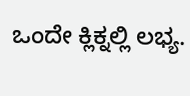ಒಂದೇ ಕ್ಲಿಕ್ನಲ್ಲಿ ಲಭ್ಯ.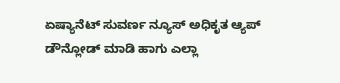ಏಷ್ಯಾನೆಟ್ ಸುವರ್ಣ ನ್ಯೂಸ್ ಅಧಿಕೃತ ಆ್ಯಪ್ ಡೌನ್ಲೋಡ್ ಮಾಡಿ ಹಾಗು ಎಲ್ಲಾ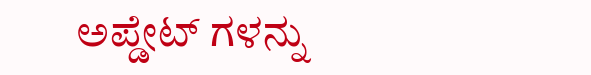ಅಪ್ಡೇಟ್ ಗಳನ್ನು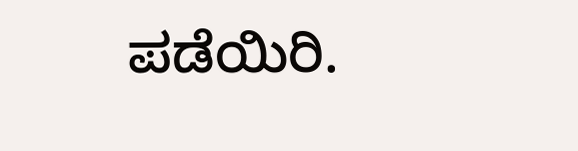ಪಡೆಯಿರಿ.